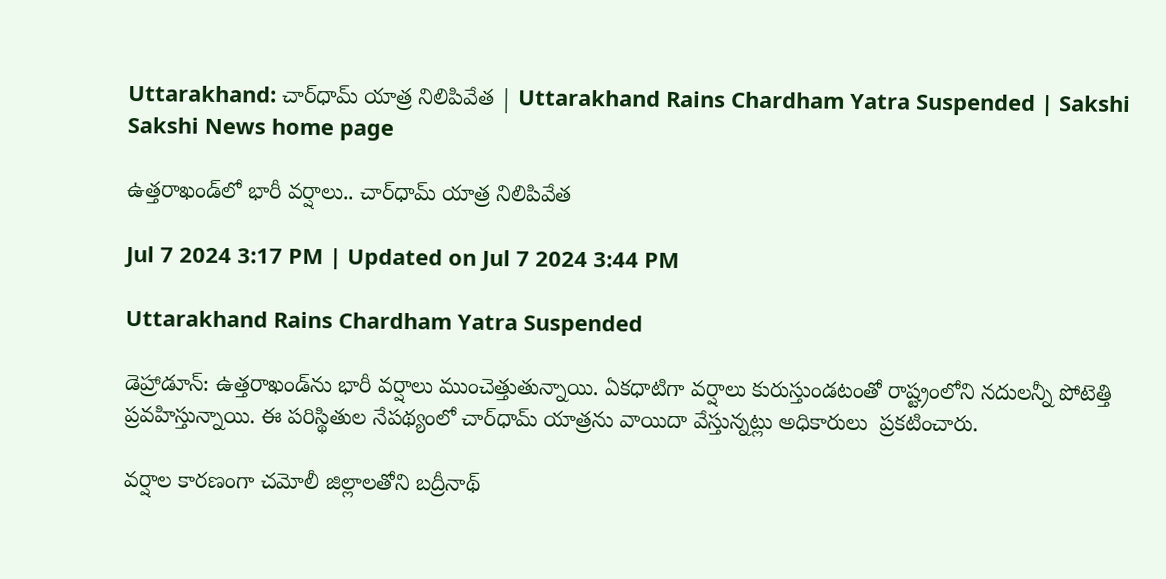Uttarakhand: చార్‌ధామ్‌ యాత్ర నిలిపివేత | Uttarakhand Rains Chardham Yatra Suspended | Sakshi
Sakshi News home page

ఉత్తరాఖండ్‌లో భారీ వర్షాలు.. చార్‌ధామ్‌ యాత్ర నిలిపివేత

Jul 7 2024 3:17 PM | Updated on Jul 7 2024 3:44 PM

Uttarakhand Rains Chardham Yatra Suspended

డెహ్రాడూన్‌: ఉత్తరాఖండ్‌ను భారీ వర్షాలు ముంచెత్తుతున్నాయి. ఏకధాటిగా వర్షాలు కురుస్తుండటంతో రాష్ట్రంలోని నదులన్నీ పోటెత్తి ప్రవహిస్తున్నాయి. ఈ పరిస్థితుల నేపథ్యంలో చార్‌ధామ్‌ యాత్రను వాయిదా వేస్తున్నట్లు అధికారులు  ప్రకటించారు.

వర్షాల కారణంగా చమోలీ జిల్లాలతోని బద్రీనాథ్‌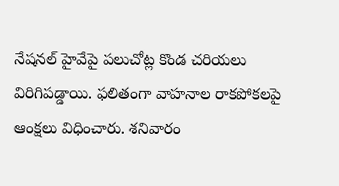నేషనల్‌ హైవేపై పలుచోట్ల కొండ చరియలు విరిగిపడ్డాయి. ఫలితంగా వాహనాల రాకపోకలపై ఆంక్షలు విధించారు. శనివారం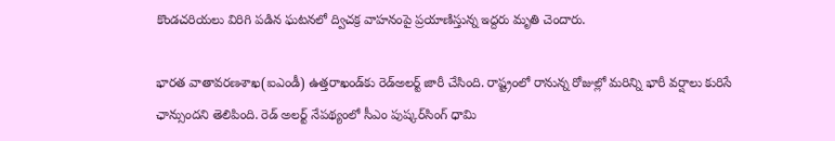కొండచరియలు విరిగి పడిన ఘటనలో ద్విచక్ర వాహనంపై ప్రయాణిస్తున్న ఇద్దరు మృతి చెందారు.

భారత వాతావరణశాఖ(ఐఎండీ) ఉత్తరాఖండ్‌కు రెడ్‌అలర్ట్‌ జారీ చేసింది. రాష్ట్రంలో రానున్న రోజుల్లో మరిన్ని భారీ వర్షాలు కురిసే ఛాన్సుందని తెలిపింది. రెడ్‌ అలర్ట్‌ నేపథ్యంలో సీఎం పుష్కర్‌సింగ్‌ ధామి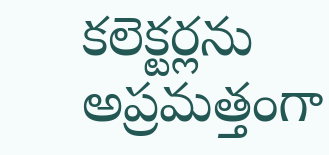కలెక్టర్లను అప్రమత్తంగా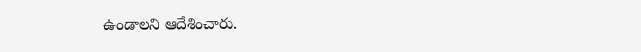ఉండాలని ఆదేశించారు.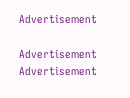Advertisement

Advertisement
Advertisement